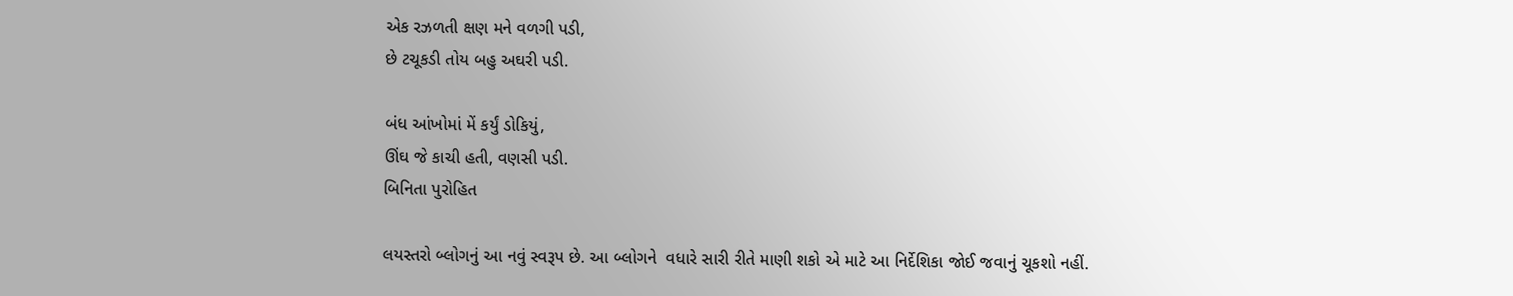એક રઝળતી ક્ષણ મને વળગી પડી,
છે ટચૂકડી તોય બહુ અઘરી પડી.

બંધ આંખોમાં મેં કર્યું ડોકિયું,
ઊંઘ જે કાચી હતી, વણસી પડી.
બિનિતા પુરોહિત

લયસ્તરો બ્લોગનું આ નવું સ્વરૂપ છે. આ બ્લોગને  વધારે સારી રીતે માણી શકો એ માટે આ નિર્દેશિકા જોઈ જવાનું ચૂકશો નહીં.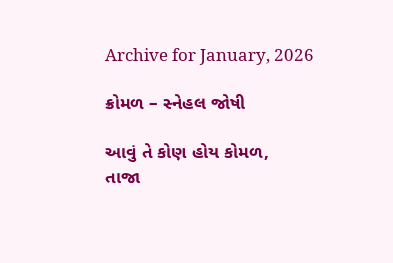Archive for January, 2026

ક્રોમળ – સ્નેહલ જોષી

આવું તે કોણ હોય કોમળ,
તાજા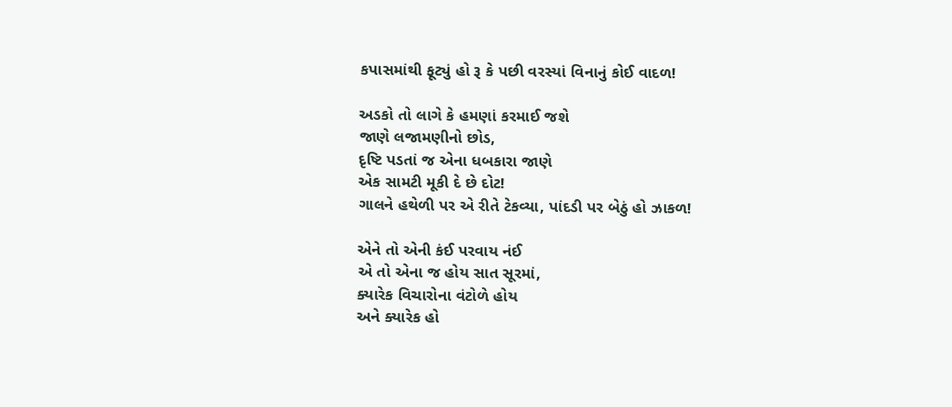કપાસમાંથી ફૂટ્યું હો રૂ કે પછી વરસ્યાં વિનાનું કોઈ વાદળ!

અડકો તો લાગે કે હમણાં કરમાઈ જશે
જાણે લજામણીનો છોડ,
દૃષ્ટિ પડતાં જ એના ધબકારા જાણે
એક સામટી મૂકી દે છે દોટ!
ગાલને હથેળી પર એ રીતે ટેકવ્યા, પાંદડી પર બેઠું હો ઝાકળ!

એને તો એની કંઈ પરવાય નંઈ
એ તો એના જ હોય સાત સૂરમાં,
ક્યારેક વિચારોના વંટોળે હોય
અને ક્યારેક હો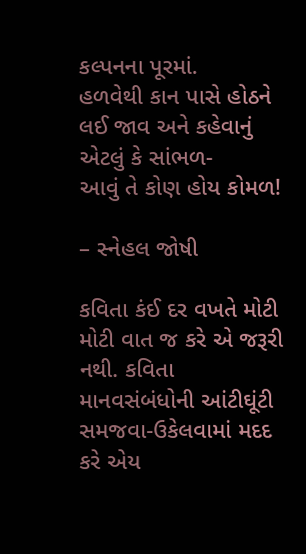કલ્પનના પૂરમાં.
હળવેથી કાન પાસે હોઠને લઈ જાવ અને કહેવાનું એટલું કે સાંભળ-
આવું તે કોણ હોય કોમળ!

– સ્નેહલ જોષી

કવિતા કંઈ દર વખતે મોટી મોટી વાત જ કરે એ જરૂરી નથી. કવિતા માનવસંબંધોની આંટીઘૂંટી સમજવા-ઉકેલવામાં મદદ કરે એય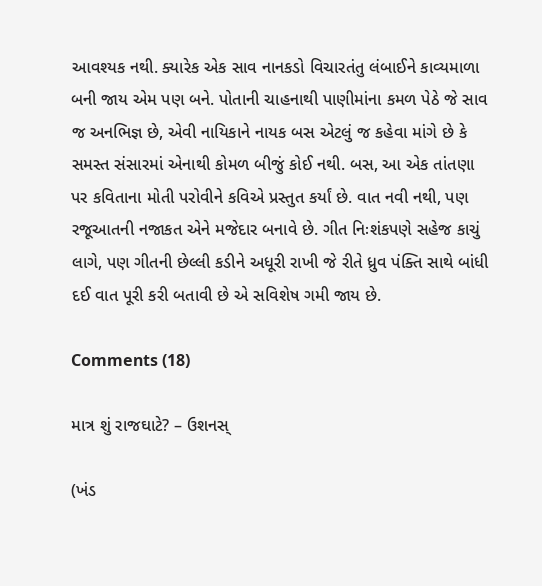આવશ્યક નથી. ક્યારેક એક સાવ નાનકડો વિચારતંતુ લંબાઈને કાવ્યમાળા બની જાય એમ પણ બને. પોતાની ચાહનાથી પાણીમાંના કમળ પેઠે જે સાવ જ અનભિજ્ઞ છે, એવી નાયિકાને નાયક બસ એટલું જ કહેવા માંગે છે કે સમસ્ત સંસારમાં એનાથી કોમળ બીજું કોઈ નથી. બસ, આ એક તાંતણા પર કવિતાના મોતી પરોવીને કવિએ પ્રસ્તુત કર્યાં છે. વાત નવી નથી, પણ રજૂઆતની નજાકત એને મજેદાર બનાવે છે. ગીત નિઃશંકપણે સહેજ કાચું લાગે, પણ ગીતની છેલ્લી કડીને અધૂરી રાખી જે રીતે ધ્રુવ પંક્તિ સાથે બાંધી દઈ વાત પૂરી કરી બતાવી છે એ સવિશેષ ગમી જાય છે.

Comments (18)

માત્ર શું રાજઘાટે? – ઉશનસ્

(ખંડ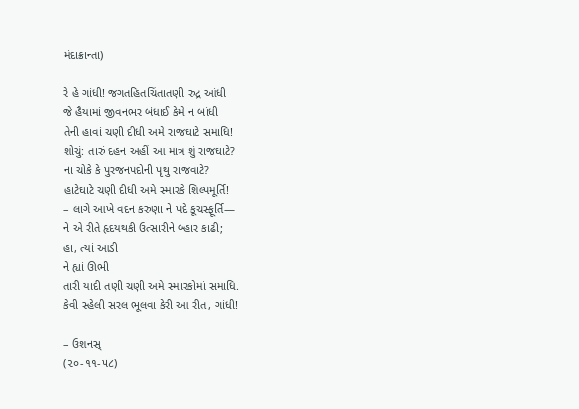મંદાક્રાન્તા)

રે હે ગાંધી! જગતહિતચિંતાતણી રુદ્ર આંધી
જે હૈયામાં જીવનભર બંધાઈ કેમે ન બાંધી
તેની હાવાં ચણી દીધી અમે રાજઘાટે સમાધિ!
શોચું: તારું દહન અહીં આ માત્ર શું રાજઘાટે?
ના ચોકે કે પુરજનપદોની પૃથુ રાજવાટે?
હાટેઘાટે ચણી દીધી અમે સ્મારકે શિલ્પમૂર્તિ!
– લાગે આખે વદન કરુણા ને પદે કૂચસ્ફૂર્તિ—
ને એ રીતે હૃદયથકી ઉત્સારીને બ્હાર કાઢી;
હા, ત્યાં આડી
ને હ્યાં ઊભી
તારી યાદી તણી ચણી અમે સ્મારકોમાં સમાધિ.
કેવી સ્હેલી સરલ ભૂલવા કેરી આ રીત, ગાંધી!

– ઉશનસ્
(૨૦-૧૧-૫૮)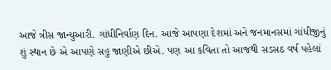આજે ત્રીસ જાન્યુઆરી. ગાંધીનિર્વાણ દિન. આજે આપણા દેશમાં અને જનમાનસમાં ગાંધીજીનું શું સ્થાન છે એ આપણે સહુ જાણીએ છીએ. પણ આ કવિતા તો આજથી સડસઠ વર્ષ પહેલાં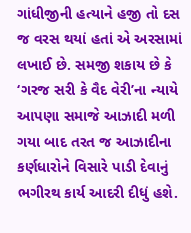ગાંધીજીની હત્યાને હજી તો દસ જ વરસ થયાં હતાં એ અરસામાં લખાઈ છે. સમજી શકાય છે કે ‘ગરજ સરી કે વૈદ વેરી’ના ન્યાયે આપણા સમાજે આઝાદી મળી ગયા બાદ તરત જ આઝાદીના કર્ણધારોને વિસારે પાડી દેવાનું ભગીરથ કાર્ય આદરી દીધું હશે.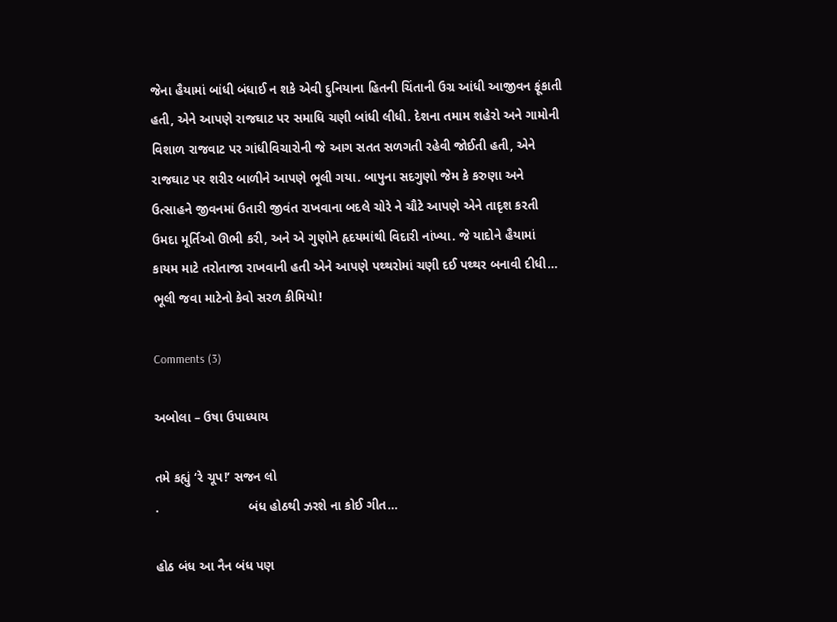જેના હૈયામાં બાંધી બંધાઈ ન શકે એવી દુનિયાના હિતની ચિંતાની ઉગ્ર આંધી આજીવન ફૂંકાતી હતી, એને આપણે રાજઘાટ પર સમાધિ ચણી બાંધી લીધી. દેશના તમામ શહેરો અને ગામોની વિશાળ રાજવાટ પર ગાંધીવિચારોની જે આગ સતત સળગતી રહેવી જોઈતી હતી, એને રાજઘાટ પર શરીર બાળીને આપણે ભૂલી ગયા. બાપુના સદગુણો જેમ કે કરુણા અને ઉત્સાહને જીવનમાં ઉતારી જીવંત રાખવાના બદલે ચોરે ને ચૌટે આપણે એને તાદૃશ કરતી ઉમદા મૂર્તિઓ ઊભી કરી, અને એ ગુણોને હૃદયમાંથી વિદારી નાંખ્યા. જે યાદોને હૈયામાં કાયમ માટે તરોતાજા રાખવાની હતી એને આપણે પથ્થરોમાં ચણી દઈ પથ્થર બનાવી દીધી… ભૂલી જવા માટેનો કેવો સરળ કીમિયો!

Comments (3)

અબોલા – ઉષા ઉપાધ્યાય

તમે કહ્યું ‘રે ચૂપ!’ સજન લો
.                         બંધ હોઠથી ઝરશે ના કોઈ ગીત…

હોઠ બંધ આ નૈન બંધ પણ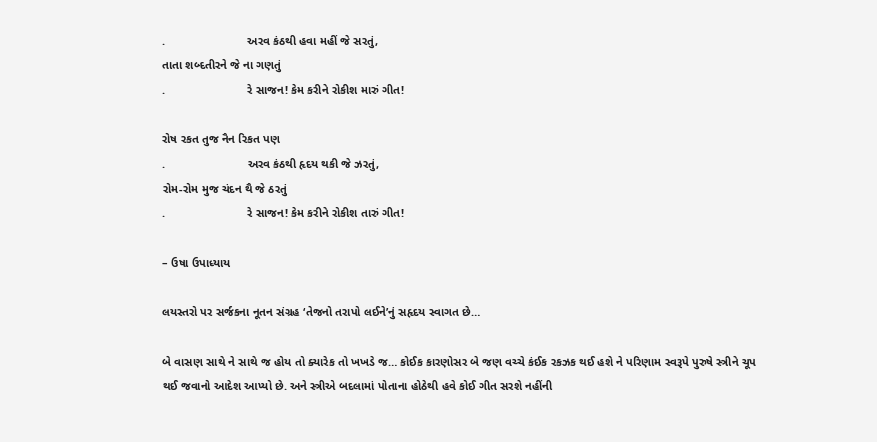.                         અરવ કંઠથી હવા મહીં જે સરતું,
તાતા શબ્દતીરને જે ના ગણતું
.                         રે સાજન! કેમ કરીને રોકીશ મારું ગીત!

રોષ રકત તુજ નૈન રિકત પણ
.                         અરવ કંઠથી હૃદય થકી જે ઝરતું,
રોમ-રોમ મુજ ચંદન થૈ જે ઠરતું
.                         રે સાજન! કેમ કરીને રોકીશ તારું ગીત!

– ઉષા ઉપાધ્યાય

લયસ્તરો પર સર્જકના નૂતન સંગ્રહ ‘તેજનો તરાપો લઈને’નું સહૃદય સ્વાગત છે…

બે વાસણ સાથે ને સાથે જ હોય તો ક્યારેક તો ખખડે જ… કોઈક કારણોસર બે જણ વચ્ચે કંઈક રકઝક થઈ હશે ને પરિણામ સ્વરૂપે પુરુષે સ્ત્રીને ચૂપ થઈ જવાનો આદેશ આપ્યો છે. અને સ્ત્રીએ બદલામાં પોતાના હોઠેથી હવે કોઈ ગીત સરશે નહીંની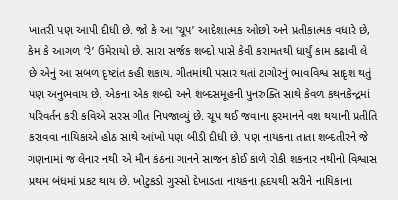ખાતરી પણ આપી દીધી છે. જો કે આ ‘ચૂપ’ આદેશાત્મક ઓછો અને પ્રતીકાત્મક વધારે છે, કેમ કે આગળ ‘રે’ ઉમેરાયો છે. સારા સર્જક શબ્દો પાસે કેવી કરામતથી ધાર્યું કામ કઢાવી લે છે એનું આ સબળ દૃષ્ટાંત કહી શકાય. ગીતમાંથી પસાર થતાં ટાગોરનું ભાવવિશ્વ સાદૃશ થતું પણ અનુભવાય છે. એકના એક શબ્દો અને શબ્દસમૂહની પુનરુક્તિ સાથે કેવળ કથનકેન્દ્રમાં પરિવર્તન કરી કવિએ સરસ ગીત નિપજાવ્યું છે. ચૂપ થઈ જવાના ફરમાનને વશ થયાની પ્રતીતિ કરાવવા નાયિકાએ હોઠ સાથે આંખો પણ બીડી દીધી છે. પણ નાયકના તાતા શબ્દતીરને જે ગણનામાં જ લેનાર નથી એ મૌન કંઠના ગાનને સાજન કોઈ કાળે રોકી શકનાર નથીનો વિશ્વાસ પ્રથમ બંધમાં પ્રકટ થાય છે. ખોટુકડો ગુસ્સો દેખાડતા નાયકના હૃદયથી સરીને નાયિકાના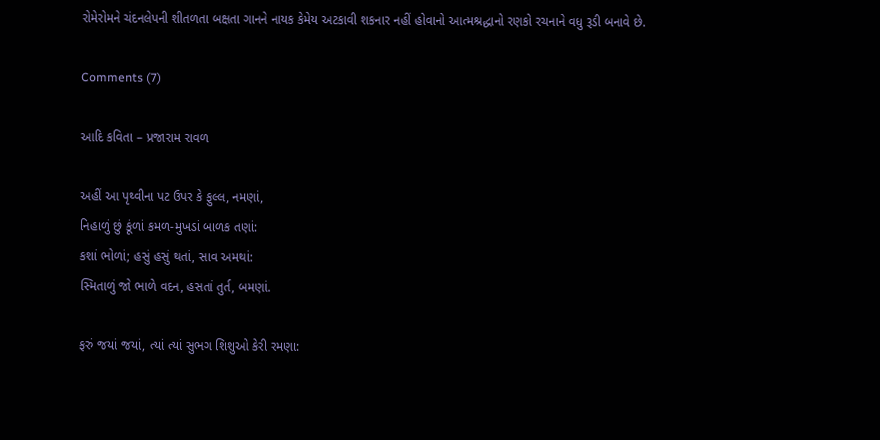રોમેરોમને ચંદનલેપની શીતળતા બક્ષતા ગાનને નાયક કેમેય અટકાવી શકનાર નહીં હોવાનો આત્મશ્રદ્ધાનો રણકો રચનાને વધુ રૂડી બનાવે છે.

Comments (7)

આદિ કવિતા – પ્રજારામ રાવળ

અહીં આ પૃથ્વીના પટ ઉપર કે ફુલ્લ, નમણાં,
નિહાળું છું કૂંળાં કમળ-મુખડાં બાળક તણાં:
કશાં ભોળાં; હસું હસું થતાં, સાવ અમથાં:
સ્મિતાળું જો ભાળે વદન, હસતાં તુર્ત, બમણાં.

ફરું જયાં જયાં, ત્યાં ત્યાં સુભગ શિશુઓ કેરી રમણા: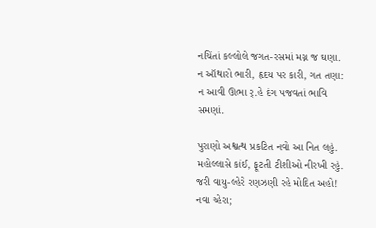નચિંતાં કલ્લોલે જગત-રસમાં મગ્ન જ ઘણા.
ન ઑથારો ભારી, હૃદય પર કારી, ગત તણા:
ન આવી ઊભા ર્.હે દંગ પજવતાં ભાવિ સમણાં.

પુરાણો અશ્વત્થ પ્રકટિત નવો આ નિત લહું.
મહોલ્લાસે કાંઈ, ફૂટતી ટીશીઓ નીરખી રહું.
જરી વાયુ-લ્હેરે રણઝણી રહે મોદિત અહો!
નવા ચ્હેરા;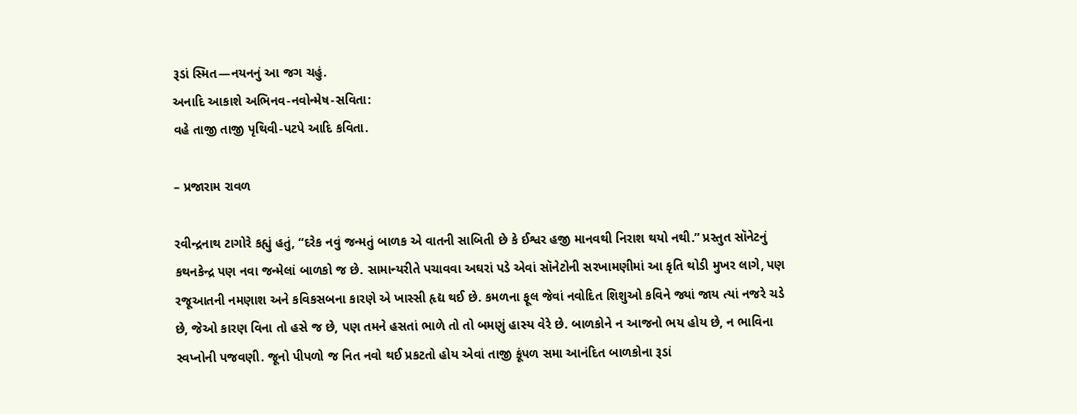રૂડાં સ્મિત—નયનનું આ જગ ચહું.
અનાદિ આકાશે અભિનવ-નવોન્મેષ-સવિતા:
વહે તાજી તાજી પૃથિવી-પટપે આદિ કવિતા.

– પ્રજારામ રાવળ

રવીન્દ્રનાથ ટાગોરે કહ્યું હતું, “દરેક નવું જન્મતું બાળક એ વાતની સાબિતી છે કે ઈશ્વર હજી માનવથી નિરાશ થયો નથી.” પ્રસ્તુત સૉનેટનું કથનકેન્દ્ર પણ નવા જન્મેલાં બાળકો જ છે. સામાન્યરીતે પચાવવા અઘરાં પડે એવાં સૉનેટોની સરખામણીમાં આ કૃતિ થોડી મુખર લાગે, પણ રજૂઆતની નમણાશ અને કવિકસબના કારણે એ ખાસ્સી હૃદ્ય થઈ છે. કમળના ફૂલ જેવાં નવોદિત શિશુઓ કવિને જ્યાં જાય ત્યાં નજરે ચડે છે, જેઓ કારણ વિના તો હસે જ છે, પણ તમને હસતાં ભાળે તો તો બમણું હાસ્ય વેરે છે. બાળકોને ન આજનો ભય હોય છે, ન ભાવિના સ્વપ્નોની પજવણી. જૂનો પીપળો જ નિત નવો થઈ પ્રકટતો હોય એવાં તાજી કૂંપળ સમા આનંદિત બાળકોના રૂડાં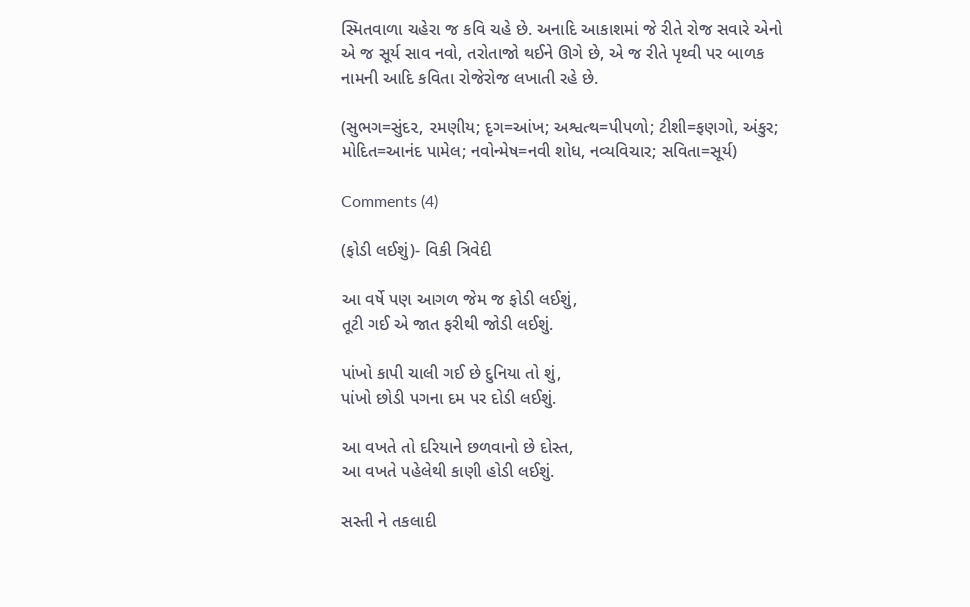સ્મિતવાળા ચહેરા જ કવિ ચહે છે. અનાદિ આકાશમાં જે રીતે રોજ સવારે એનો એ જ સૂર્ય સાવ નવો, તરોતાજો થઈને ઊગે છે, એ જ રીતે પૃથ્વી પર બાળક નામની આદિ કવિતા રોજેરોજ લખાતી રહે છે.

(સુભગ=સુંદ૨, ૨મણીય; દૃગ=આંખ; અશ્વત્થ=પીપળો; ટીશી=ફણગો, અંકુર; મોદિત=આનંદ પામેલ; નવોન્મેષ=નવી શોધ, નવ્યવિચાર; સવિતા=સૂર્ય)

Comments (4)

(ફોડી લઈશું)- વિકી ત્રિવેદી

આ વર્ષે પણ આગળ જેમ જ ફોડી લઈશું,
તૂટી ગઈ એ જાત ફરીથી જોડી લઈશું.

પાંખો કાપી ચાલી ગઈ છે દુનિયા તો શું,
પાંખો છોડી પગના દમ પર દોડી લઈશું.

આ વખતે તો દરિયાને છળવાનો છે દોસ્ત,
આ વખતે પહેલેથી કાણી હોડી લઈશું.

સસ્તી ને તકલાદી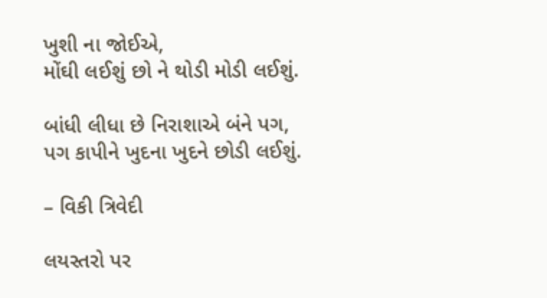ખુશી ના જોઈએ,
મોંઘી લઈશું છો ને થોડી મોડી લઈશું.

બાંધી લીધા છે નિરાશાએ બંને પગ,
પગ કાપીને ખુદના ખુદને છોડી લઈશું.

– વિકી ત્રિવેદી

લયસ્તરો પર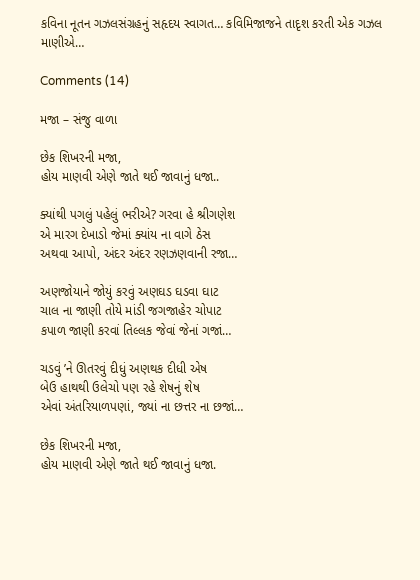કવિના નૂતન ગઝલસંગ્રહનું સહૃદય સ્વાગત… કવિમિજાજને તાદૃશ કરતી એક ગઝલ માણીએ…

Comments (14)

મજા – સંજુ વાળા

છેક શિખરની મજા,
હોય માણવી એણે જાતે થઈ જાવાનું ધજા..

ક્યાંથી પગલું પહેલું ભરીએ? ગરવા હે શ્રીગણેશ
એ મારગ દેખાડો જેમાં ક્યાંય ના વાગે ઠેસ
અથવા આપો, અંદર અંદર રણઝણવાની રજા…

અણજોયાને જોયું કરવું અણઘડ ઘડવા ઘાટ
ચાલ ના જાણી તોયે માંડી જગજાહેર ચોપાટ
કપાળ જાણી કરવાં તિલ્લક જેવાં જેનાં ગજાં…

ચડવું ’ને ઊતરવું દીધું અણથક દીધી એષ
બેઉ હાથથી ઉલેચો પણ રહે શેષનું શેષ
એવાં અંતરિયાળપણાં, જ્યાં ના છત્તર ના છજાં…

છેક શિખરની મજા,
હોય માણવી એણે જાતે થઈ જાવાનું ધજા.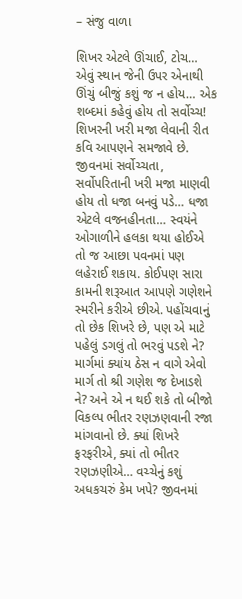– સંજુ વાળા

શિખર એટલે ઊંચાઈ, ટોચ… એવું સ્થાન જેની ઉપર એનાથી ઊંચું બીજું કશું જ ન હોય… એક શબ્દમાં કહેવું હોય તો સર્વોચ્ચ! શિખરની ખરી મજા લેવાની રીત કવિ આપણને સમજાવે છે. જીવનમાં સર્વોચ્ચતા, સર્વોપરિતાની ખરી મજા માણવી હોય તો ધજા બનવું પડે… ધજા એટલે વજનહીનતા… સ્વયંને ઓગાળીને હલકા થયા હોઈએ તો જ આછા પવનમાં પણ લહેરાઈ શકાય. કોઈપણ સારા કામની શરૂઆત આપણે ગણેશને સ્મરીને કરીએ છીએ. પહોંચવાનું તો છેક શિખરે છે, પણ એ માટે પહેલું ડગલું તો ભરવું પડશે ને? માર્ગમાં ક્યાંય ઠેસ ન વાગે એવો માર્ગ તો શ્રી ગણેશ જ દેખાડશે ને? અને એ ન થઈ શકે તો બીજો વિકલ્પ ભીતર રણઝણવાની રજા માંગવાનો છે. ક્યાં શિખરે ફરફરીએ, ક્યાં તો ભીતર રણઝણીએ… વચ્ચેનું કશું અધકચરું કેમ ખપે? જીવનમાં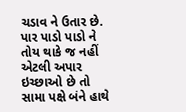ચડાવ ને ઉતાર છે. પાર પાડો પાડો ને તોય થાકે જ નહીં એટલી અપાર ઇચ્છાઓ છે તો સામા પક્ષે બંને હાથે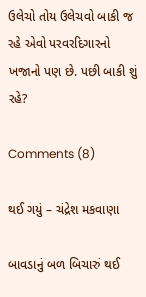ઉલેચો તોય ઉલેચવો બાકી જ રહે એવો પરવરદિગારનો ખજાનો પણ છે. પછી બાકી શું રહે?

Comments (8)

થઈ ગયું – ચંદ્રેશ મકવાણા

બાવડાનું બળ બિચારું થઈ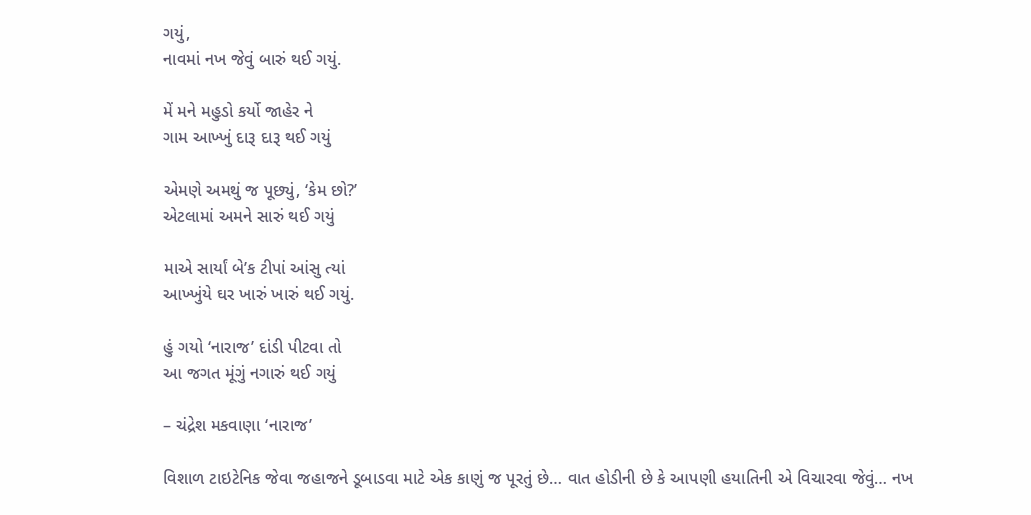ગયું,
નાવમાં નખ જેવું બારું થઈ ગયું.

મેં મને મહુડો કર્યો જાહેર ને
ગામ આખ્ખું દારૂ દારૂ થઈ ગયું

એમણે અમથું જ પૂછ્યું, ‘કેમ છો?’
એટલામાં અમને સારું થઈ ગયું

માએ સાર્યાં બે’ક ટીપાં આંસુ ત્યાં
આખ્ખુંયે ઘર ખારું ખારું થઈ ગયું.

હું ગયો ‘નારાજ’ દાંડી પીટવા તો
આ જગત મૂંગું નગારું થઈ ગયું

– ચંદ્રેશ મકવાણા ‘નારાજ’

વિશાળ ટાઇટેનિક જેવા જહાજને ડૂબાડવા માટે એક કાણું જ પૂરતું છે… વાત હોડીની છે કે આપણી હયાતિની એ વિચારવા જેવું… નખ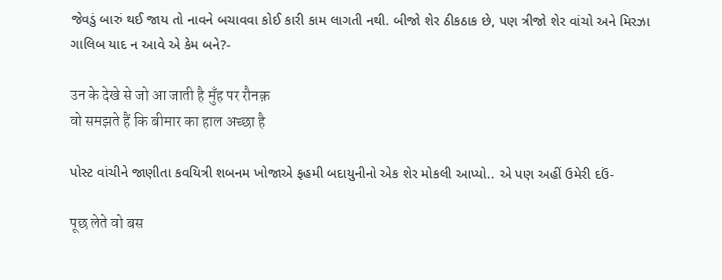જેવડું બારું થઈ જાય તો નાવને બચાવવા કોઈ કારી કામ લાગતી નથી. બીજો શેર ઠીકઠાક છે, પણ ત્રીજો શેર વાંચો અને મિરઝા ગાલિબ યાદ ન આવે એ કેમ બને?-

उन के देखे से जो आ जाती है मुँह पर रौनक़
वो समझते हैं कि बीमार का हाल अच्छा है

પોસ્ટ વાંચીને જાણીતા કવયિત્રી શબનમ ખોજાએ ફહમી બદાયુનીનો એક શેર મોકલી આપ્યો.. એ પણ અહીં ઉમેરી દઉં-

पूछ लेते वो बस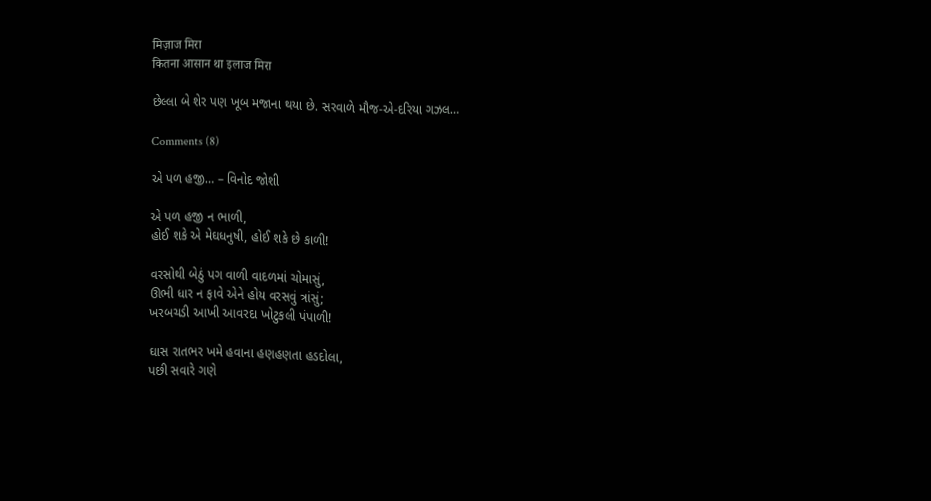मिज़ाज मिरा
कितना आसान था इलाज मिरा

છેલ્લા બે શેર પણ ખૂબ મજાના થયા છે. સરવાળે મૌજ-એ-દરિયા ગઝલ…

Comments (8)

એ પળ હજી… – વિનોદ જોશી

એ પળ હજી ન ભાળી,
હોઈ શકે એ મેઘધનુષી, હોઈ શકે છે કાળી!

વરસોથી બેઠું પગ વાળી વાદળમાં ચોમાસું,
ઊભી ધાર ન ફાવે એને હોય વરસવું ત્રાંસું;
ખરબચડી આખી આવરદા ખોટુકલી પંપાળી!

ઘાસ રાતભર ખમે હવાના હણહણતા હડદોલા,
પછી સવારે ગણે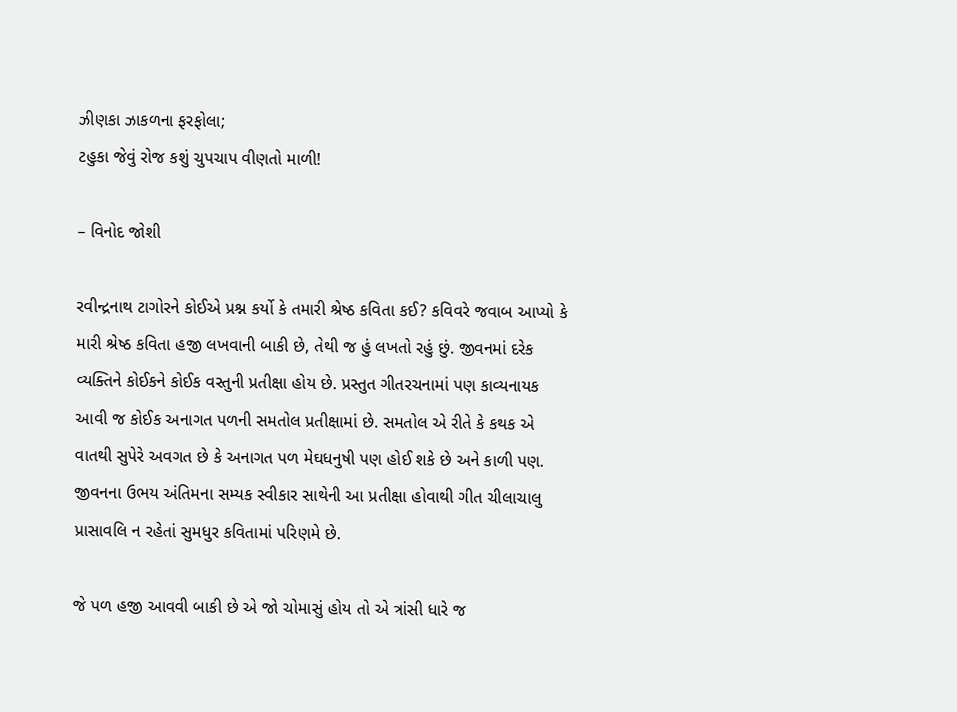ઝીણકા ઝાકળના ફરફોલા;
ટહુકા જેવું રોજ કશું ચુપચાપ વીણતો માળી!

– વિનોદ જોશી

રવીન્દ્રનાથ ટાગોરને કોઈએ પ્રશ્ન કર્યો કે તમારી શ્રેષ્ઠ કવિતા કઈ? કવિવરે જવાબ આપ્યો કે મારી શ્રેષ્ઠ કવિતા હજી લખવાની બાકી છે, તેથી જ હું લખતો રહું છું. જીવનમાં દરેક વ્યક્તિને કોઈકને કોઈક વસ્તુની પ્રતીક્ષા હોય છે. પ્રસ્તુત ગીતરચનામાં પણ કાવ્યનાયક આવી જ કોઈક અનાગત પળની સમતોલ પ્રતીક્ષામાં છે. સમતોલ એ રીતે કે કથક એ વાતથી સુપેરે અવગત છે કે અનાગત પળ મેઘધનુષી પણ હોઈ શકે છે અને કાળી પણ. જીવનના ઉભય અંતિમના સમ્યક સ્વીકાર સાથેની આ પ્રતીક્ષા હોવાથી ગીત ચીલાચાલુ પ્રાસાવલિ ન રહેતાં સુમધુર કવિતામાં પરિણમે છે.

જે પળ હજી આવવી બાકી છે એ જો ચોમાસું હોય તો એ ત્રાંસી ધારે જ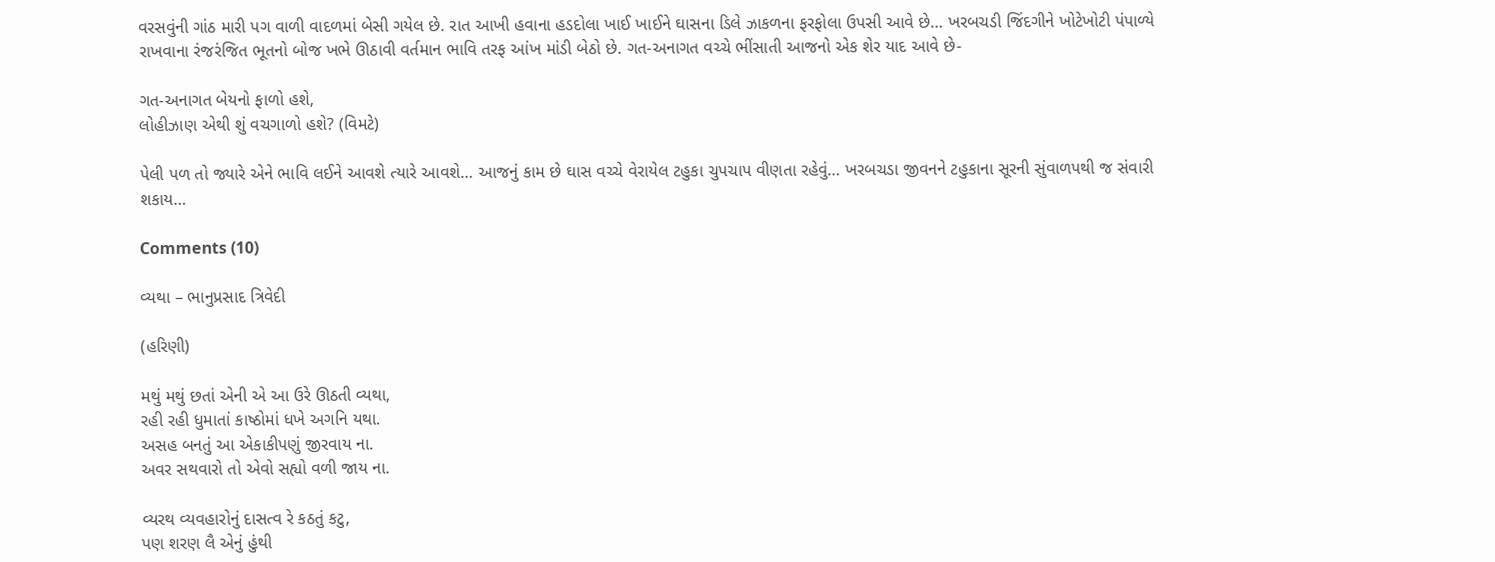વરસવુંની ગાંઠ મારી પગ વાળી વાદળમાં બેસી ગયેલ છે. રાત આખી હવાના હડદોલા ખાઈ ખાઈને ઘાસના ડિલે ઝાકળના ફરફોલા ઉપસી આવે છે… ખરબચડી જિંદગીને ખોટેખોટી પંપાળ્યે રાખવાના રંજરંજિત ભૂતનો બોજ ખભે ઊઠાવી વર્તમાન ભાવિ તરફ આંખ માંડી બેઠો છે. ગત-અનાગત વચ્ચે ભીંસાતી આજનો એક શેર યાદ આવે છે-

ગત-અનાગત બેયનો ફાળો હશે,
લોહીઝાણ એથી શું વચગાળો હશે? (વિમટે)

પેલી પળ તો જ્યારે એને ભાવિ લઈને આવશે ત્યારે આવશે… આજનું કામ છે ઘાસ વચ્ચે વેરાયેલ ટહુકા ચુપચાપ વીણતા રહેવું… ખરબચડા જીવનને ટહુકાના સૂરની સુંવાળપથી જ સંવારી શકાય…

Comments (10)

વ્યથા – ભાનુપ્રસાદ ત્રિવેદી

(હરિણી)

મથું મથું છતાં એની એ આ ઉરે ઊઠતી વ્યથા,
રહી રહી ધુમાતાં કાષ્ઠોમાં ધખે અગનિ યથા.
અસહ બનતું આ એકાકીપણું જીરવાય ના.
અવર સથવારો તો એવો સહ્યો વળી જાય ના.

વ્યરથ વ્યવહારોનું દાસત્વ રે કઠતું કટુ,
પણ શરણ લૈ એનું હુંથી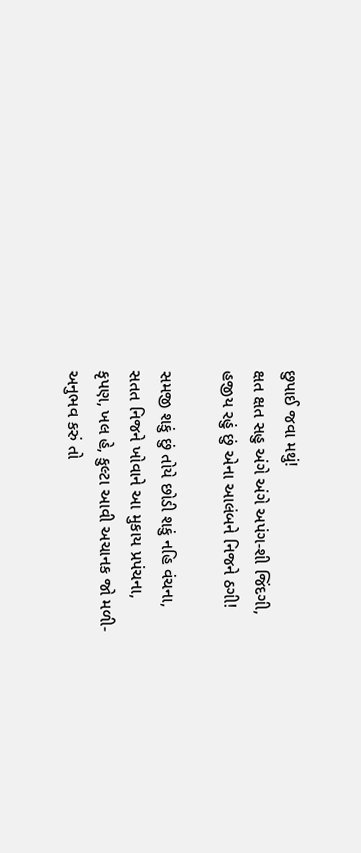છુપાઈ જવા મથું!
ક્ષત ક્ષત સહુ અંગે અંગે અપંગ-શી જિંદગી,
હજીય રહું છું એના આલંબને નિજને ઠગી!

સમજી શકું છું તોયે છોડી શકું નહિ વંચના,
સતત નિજને ખોવાને આ મુકાય પ્રપંચના,
કૃપણ, ખલ હે, કુલ્ટા આવી અચાનક જો મળી-
અનુભવ કરું તો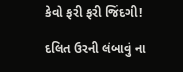કેવો ફરી ફરી જિંદગી!

દલિત ઉરની લંબાવું ના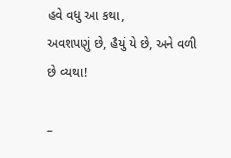હવે વધુ આ કથા,
અવશપણું છે, હૈયું યે છે, અને વળી છે વ્યથા!

–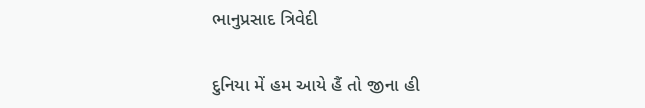ભાનુપ્રસાદ ત્રિવેદી

દુનિયા મેં હમ આયે હૈં તો જીના હી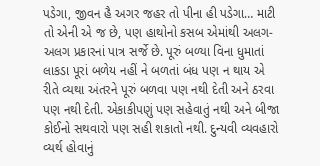પડેગા, જીવન હૈ અગર જહર તો પીના હી પડેગા… માટી તો એની એ જ છે, પણ હાથોનો કસબ એમાંથી અલગ-અલગ પ્રકારનાં પાત્ર સર્જે છે. પૂરું બળ્યા વિના ધુમાતાં લાકડા પૂરાં બળેય નહીં ને બળતાં બંધ પણ ન થાય એ રીતે વ્યથા અંતરને પૂરું બળવા પણ નથી દેતી અને ઠરવા પણ નથી દેતી. એકાકીપણું પણ સહેવાતું નથી અને બીજા કોઈનો સથવારો પણ સહી શકાતો નથી. દુન્યવી વ્યવહારો વ્યર્થ હોવાનું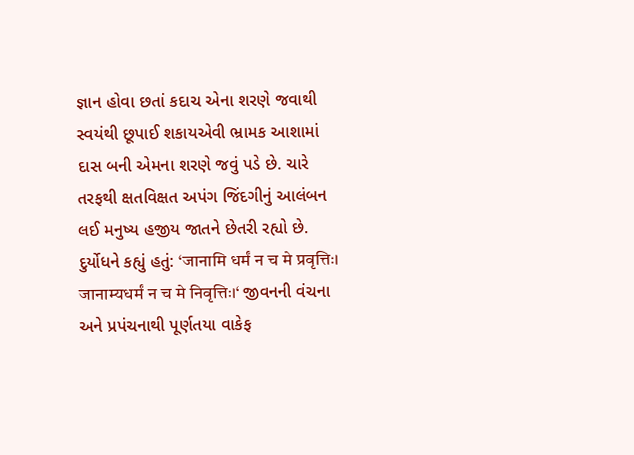જ્ઞાન હોવા છતાં કદાચ એના શરણે જવાથી સ્વયંથી છૂપાઈ શકાયએવી ભ્રામક આશામાં દાસ બની એમના શરણે જવું પડે છે. ચારે તરફથી ક્ષતવિક્ષત અપંગ જિંદગીનું આલંબન લઈ મનુષ્ય હજીય જાતને છેતરી રહ્યો છે. દુર્યોધને કહ્યું હતું: ‘जानामि धर्मं न च मे प्रवृत्तिः। जानाम्यधर्मं न च मे निवृत्तिः।‘ જીવનની વંચના અને પ્રપંચનાથી પૂર્ણતયા વાકેફ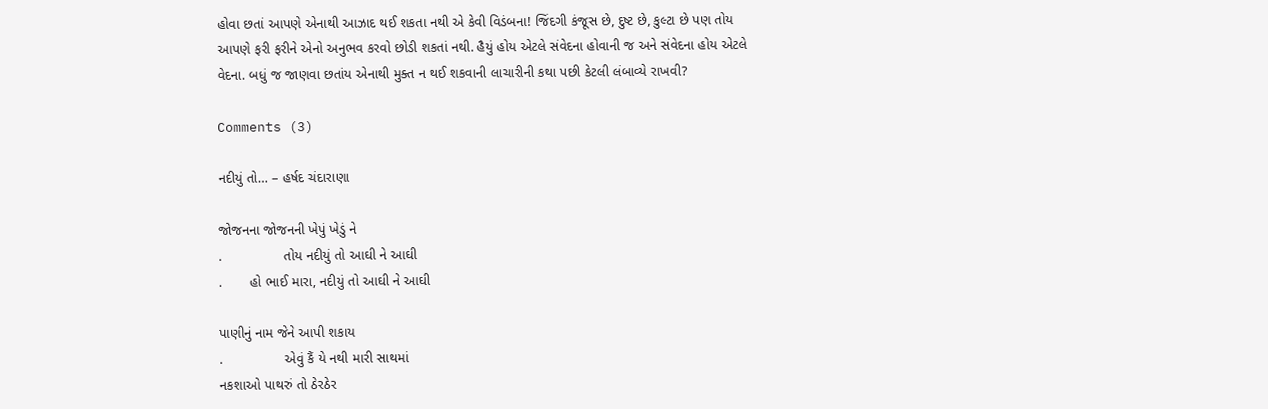હોવા છતાં આપણે એનાથી આઝાદ થઈ શકતા નથી એ કેવી વિડંબના! જિંદગી કંજૂસ છે, દુષ્ટ છે, કુલ્ટા છે પણ તોય આપણે ફરી ફરીને એનો અનુભવ કરવો છોડી શકતાં નથી. હૈયું હોય એટલે સંવેદના હોવાની જ અને સંવેદના હોય એટલે વેદના. બધું જ જાણવા છતાંય એનાથી મુક્ત ન થઈ શકવાની લાચારીની કથા પછી કેટલી લંબાવ્યે રાખવી?

Comments (3)

નદીયું તો… – હર્ષદ ચંદારાણા

જોજનના જોજનની ખેપું ખેડું ને
.                તોય નદીયું તો આઘી ને આઘી
.       હો ભાઈ મારા, નદીયું તો આઘી ને આઘી

પાણીનું નામ જેને આપી શકાય
.                એવું કૈં યે નથી મારી સાથમાં
નકશાઓ પાથરું તો ઠેરઠેર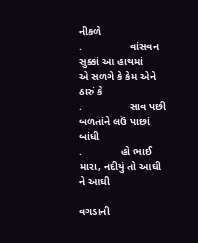નીકળે
.                વાંસવન સુક્કાં આ હાથમાં
એ સળગે કે કેમ એને ઠારું કે
.                સાવ પછી બળતાંને લઉં પાછાં બાંધી
.             હો ભાઈ મારા, નદીયું તો આઘી ને આઘી

વગડાની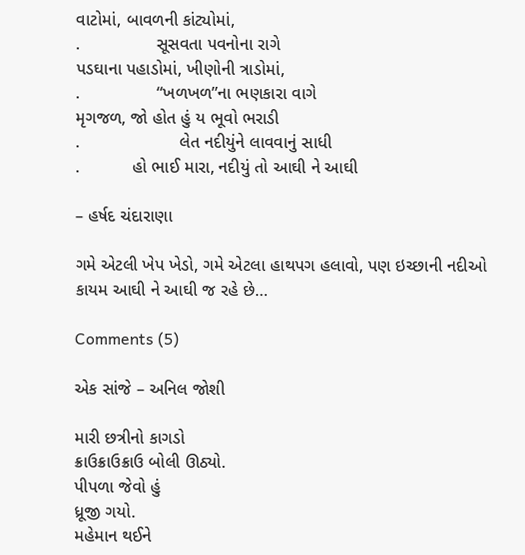વાટોમાં, બાવળની કાંટ્યોમાં,
.                સૂસવતા પવનોના રાગે
પડઘાના પહાડોમાં, ખીણોની ત્રાડોમાં,
.                “ખળખળ”ના ભણકારા વાગે
મૃગજળ, જો હોત હું ય ભૂવો ભરાડી
.                     લેત નદીયુંને લાવવાનું સાધી
.           હો ભાઈ મારા, નદીયું તો આઘી ને આઘી

– હર્ષદ ચંદારાણા

ગમે એટલી ખેપ ખેડો, ગમે એટલા હાથપગ હલાવો, પણ ઇચ્છાની નદીઓ કાયમ આઘી ને આઘી જ રહે છે…

Comments (5)

એક સાંજે – અનિલ જોશી

મારી છત્રીનો કાગડો
ક્રાઉક્રાઉક્રાઉ બોલી ઊઠ્યો.
પીપળા જેવો હું
ધ્રૂજી ગયો.
મહેમાન થઈને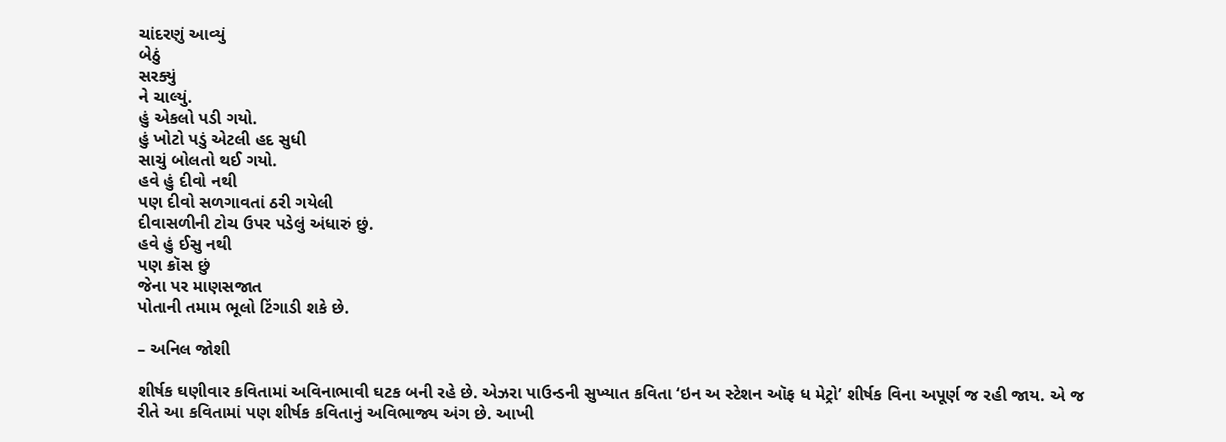ચાંદરણું આવ્યું
બેઠું
સરક્યું
ને ચાલ્યું.
હું એકલો પડી ગયો.
હું ખોટો પડું એટલી હદ સુધી
સાચું બોલતો થઈ ગયો.
હવે હું દીવો નથી
પણ દીવો સળગાવતાં ઠરી ગયેલી
દીવાસળીની ટોચ ઉપર પડેલું અંધારું છું.
હવે હું ઈસુ નથી
પણ ક્રૉસ છું
જેના પર માણસજાત
પોતાની તમામ ભૂલો ટિંગાડી શકે છે.

– અનિલ જોશી

શીર્ષક ઘણીવાર કવિતામાં અવિનાભાવી ઘટક બની રહે છે. એઝરા પાઉન્ડની સુખ્યાત કવિતા ‘ઇન અ સ્ટેશન ઑફ ધ મેટ્રો’ શીર્ષક વિના અપૂર્ણ જ રહી જાય. એ જ રીતે આ કવિતામાં પણ શીર્ષક કવિતાનું અવિભાજ્ય અંગ છે. આખી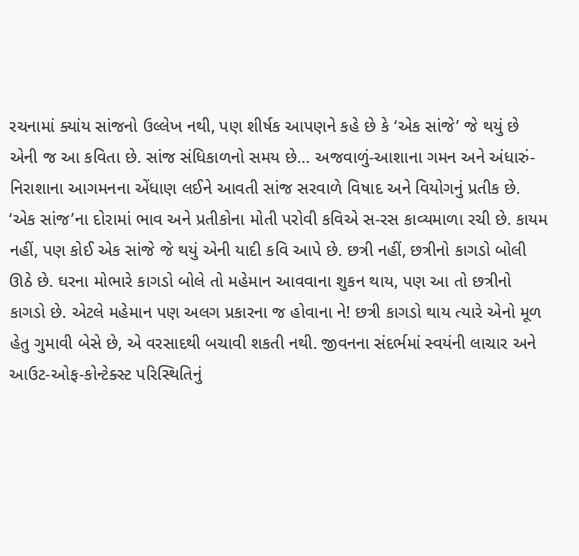રચનામાં ક્યાંય સાંજનો ઉલ્લેખ નથી, પણ શીર્ષક આપણને કહે છે કે ‘એક સાંજે’ જે થયું છે એની જ આ કવિતા છે. સાંજ સંધિકાળનો સમય છે… અજવાળું-આશાના ગમન અને અંધારું-નિરાશાના આગમનના એંધાણ લઈને આવતી સાંજ સરવાળે વિષાદ અને વિયોગનું પ્રતીક છે. ‘એક સાંજ’ના દોરામાં ભાવ અને પ્રતીકોના મોતી પરોવી કવિએ સ-રસ કાવ્યમાળા રચી છે. કાયમ નહીં, પણ કોઈ એક સાંજે જે થયું એની યાદી કવિ આપે છે. છત્રી નહીં, છત્રીનો કાગડો બોલી ઊઠે છે. ઘરના મોભારે કાગડો બોલે તો મહેમાન આવવાના શુકન થાય, પણ આ તો છત્રીનો કાગડો છે. એટલે મહેમાન પણ અલગ પ્રકારના જ હોવાના ને! છત્રી કાગડો થાય ત્યારે એનો મૂળ હેતુ ગુમાવી બેસે છે, એ વરસાદથી બચાવી શકતી નથી. જીવનના સંદર્ભમાં સ્વયંની લાચાર અને આઉટ-ઓફ-કોન્ટેક્સ્ટ પરિસ્થિતિનું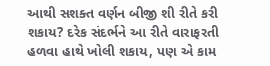આથી સશક્ત વર્ણન બીજી શી રીતે કરી શકાય? દરેક સંદર્ભને આ રીતે વારાફરતી હળવા હાથે ખોલી શકાય, પણ એ કામ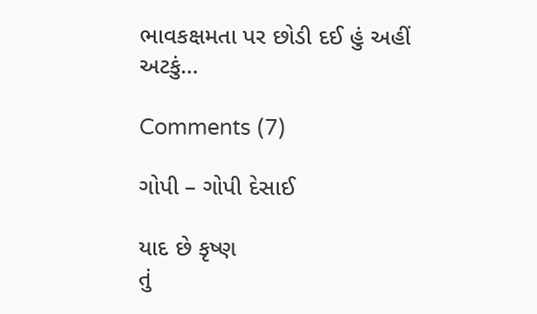ભાવકક્ષમતા પર છોડી દઈ હું અહીં અટકું…

Comments (7)

ગોપી – ગોપી દેસાઈ

યાદ છે કૃષ્ણ
તું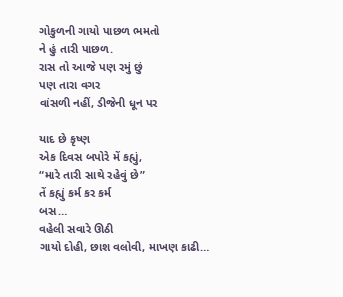ગોકુળની ગાયો પાછળ ભમતો
ને હું તારી પાછળ.
રાસ તો આજે પણ રમું છું
પણ તારા વગર
વાંસળી નહીં, ડીજેની ધૂન પર

યાદ છે કૃષ્ણ
એક દિવસ બપોરે મેં કહ્યું,
“મારે તારી સાથે રહેવું છે”
તેં કહ્યું કર્મ કર કર્મ
બસ…
વહેલી સવારે ઊઠી
ગાયો દોહી, છાશ વલોવી, માખણ કાઢી…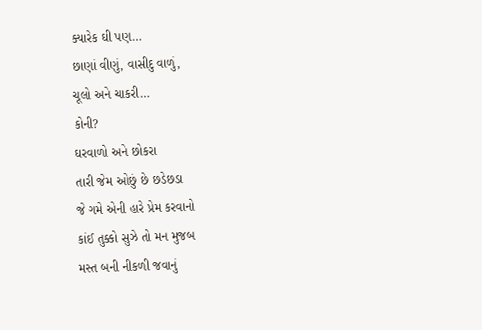ક્યારેક ઘી પણ…
છાણાં વીણું, વાસીદુ વાળું,
ચૂલો અને ચાકરી…
કોની?
ઘરવાળો અને છોકરા
તારી જેમ ઓછું છે છડેછડા
જે ગમે એની હારે પ્રેમ કરવાનો
કાંઈ તુક્કો સુઝે તો મન મુજબ
મસ્ત બની નીકળી જવાનું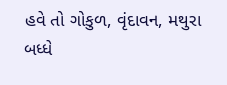હવે તો ગોકુળ, વૃંદાવન, મથુરા
બધ્ધે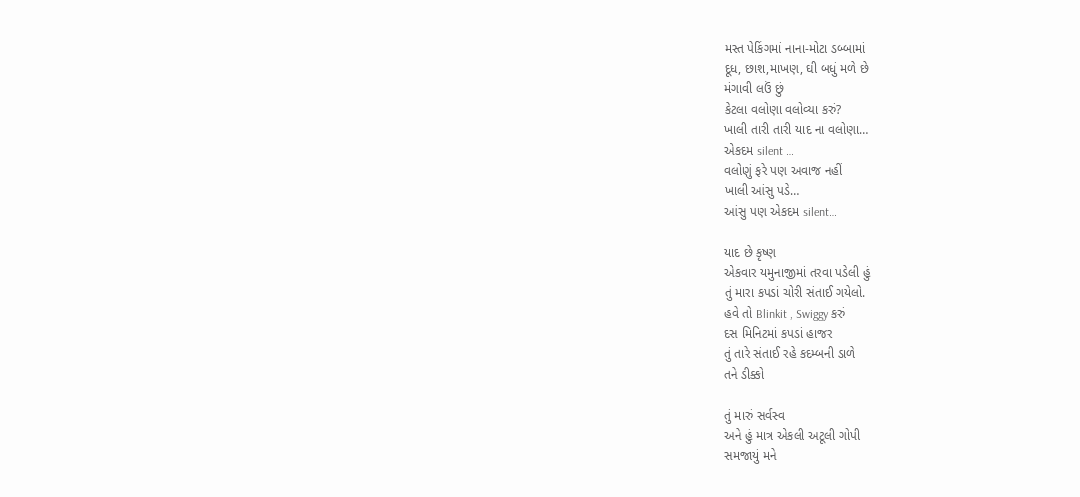મસ્ત પેકિંગમાં નાના-મોટા ડબ્બામાં
દૂધ, છાશ,માખણ, ઘી બધું મળે છે
મંગાવી લઉં છું
કેટલા વલોણા વલોવ્યા કરું?
ખાલી તારી તારી યાદ ના વલોણા…
એકદમ silent …
વલોણું ફરે પણ અવાજ નહીં
ખાલી આંસુ પડે…
આંસુ પણ એકદમ silent…

યાદ છે કૃષ્ણ
એકવાર યમુનાજીમાં તરવા પડેલી હું
તું મારા કપડાં ચોરી સંતાઈ ગયેલો.
હવે તો Blinkit , Swiggy કરું
દસ મિનિટમાં કપડાં હાજર
તું તારે સંતાઈ રહે કદમ્બની ડાળે
તને ડીક્કો

તું મારું સર્વસ્વ
અને હું માત્ર એકલી અટૂલી ગોપી
સમજાયું મને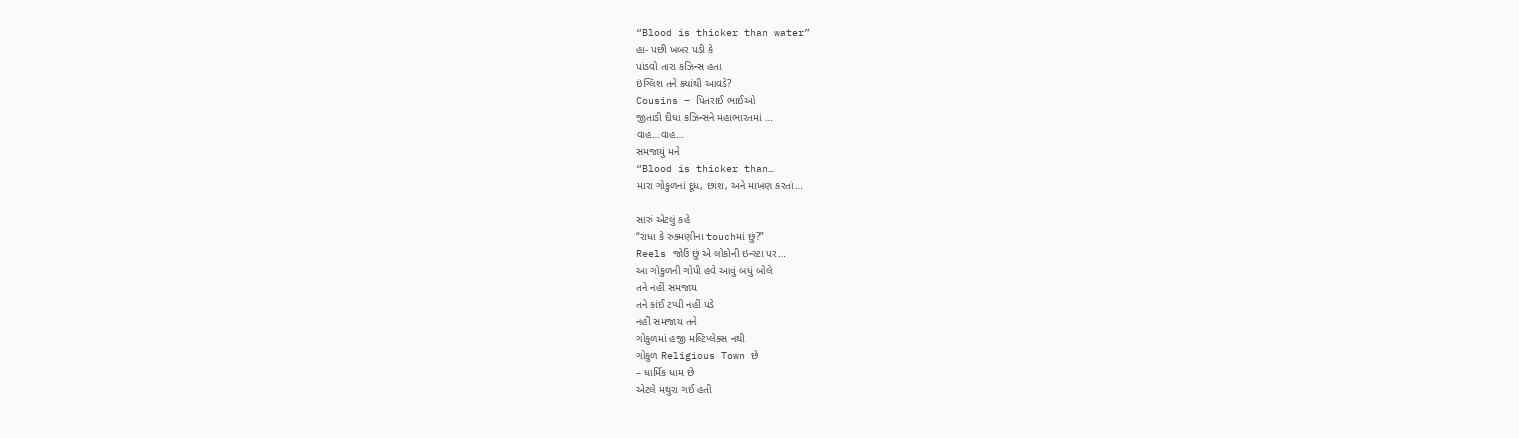“Blood is thicker than water”
હા- પછી ખબર પડી કે
પાંડવો તારા કઝિન્સ હતા
ઇંગ્લિશ તને ક્યાંથી આવડે?
Cousins – પિતરાઈ ભાઈઓ
જીતાડી દીધા કઝિન્સને મહાભારતમાં …
વાહ…વાહ…
સમજાયું મને
“Blood is thicker than…
મારા ગોકુળનાં દૂધ, છાશ, અને માખણ કરતાં…

સારું એટલું કહે
“રાધા કે રુક્મણીના touchમાં છું?”
Reels જોઉં છું એ લોકોની ઇન્સ્ટા પર…
આ ગોકુળની ગોપી હવે આવું બધું બોલે
તને નહીં સમજાય
તને કાંઈ ટપ્પી નહીં પડે
નહીં સમજાય તને
ગોકુળમાં હજી મલ્ટિપ્લેક્સ નથી
ગોકુળ Religious Town છે
– ધાર્મિક ધામ છે
એટલે મથુરા ગઈ હતી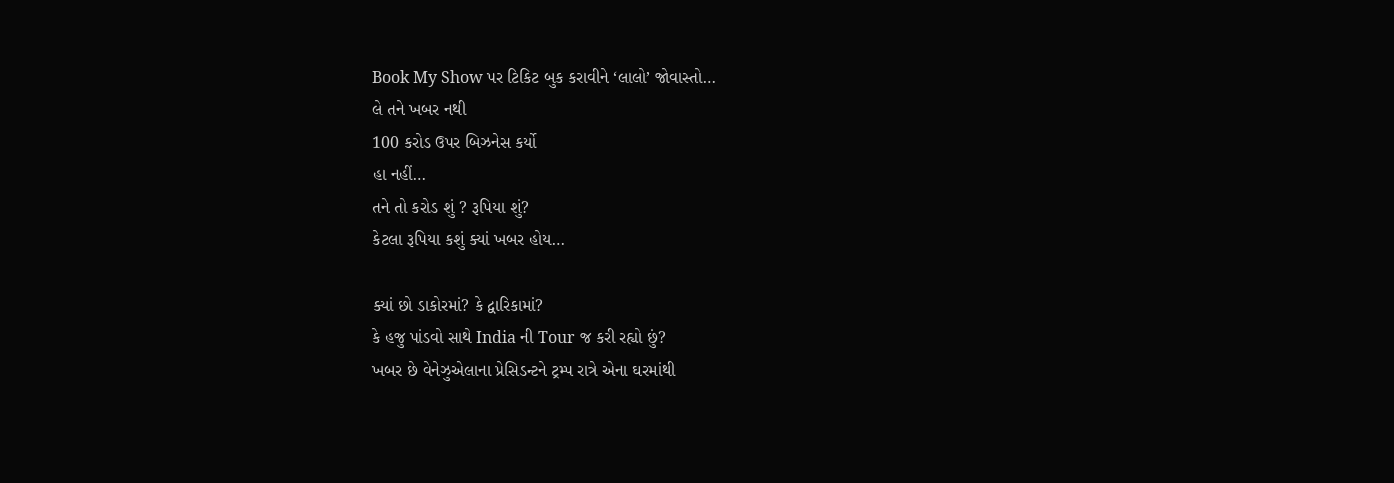Book My Show પર ટિકિટ બુક કરાવીને ‘લાલો’ જોવાસ્તો…
લે તને ખબર નથી
100 કરોડ ઉપર બિઝનેસ કર્યો
હા નહીં…
તને તો કરોડ શું ? રૂપિયા શું?
કેટલા રૂપિયા કશું ક્યાં ખબર હોય…

ક્યાં છો ડાકોરમાં? કે દ્વારિકામાં?
કે હજુ પાંડવો સાથે India ની Tour જ કરી રહ્યો છું?
ખબર છે વેનેઝુએલાના પ્રેસિડન્ટને ટ્રમ્પ રાત્રે એના ઘરમાંથી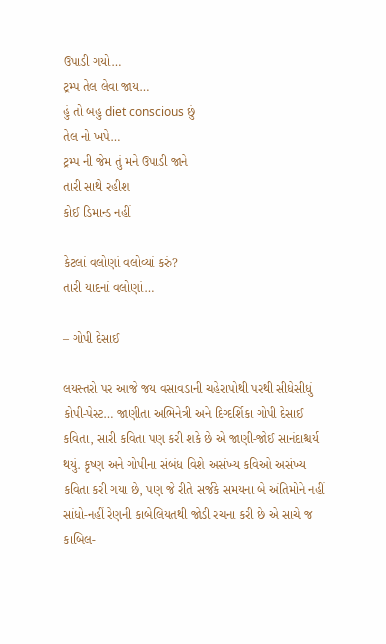ઉપાડી ગયો…
ટ્રમ્પ તેલ લેવા જાય…
હું તો બહુ diet conscious છું
તેલ નો ખપે…
ટ્રમ્પ ની જેમ તું મને ઉપાડી જાને
તારી સાથે રહીશ
કોઈ ડિમાન્ડ નહીં

કેટલાં વલોણાં વલોવ્યાં કરું?
તારી યાદનાં વલોણાં…

– ગોપી દેસાઈ

લયસ્તરો પર આજે જય વસાવડાની ચહેરાપોથી પરથી સીધેસીધું કોપી-પેસ્ટ… જાણીતા અભિનેત્રી અને દિગ્દર્શિકા ગોપી દેસાઈ કવિતા, સારી કવિતા પણ કરી શકે છે એ જાણી-જોઈ સાનંદાશ્ચર્ય થયું. કૃષ્ણ અને ગોપીના સંબંધ વિશે અસંખ્ય કવિઓ અસંખ્ય કવિતા કરી ગયા છે, પણ જે રીતે સર્જકે સમયના બે અંતિમોને નહીં સાંધો-નહીં રેણની કાબેલિયતથી જોડી રચના કરી છે એ સાચે જ કાબિલ-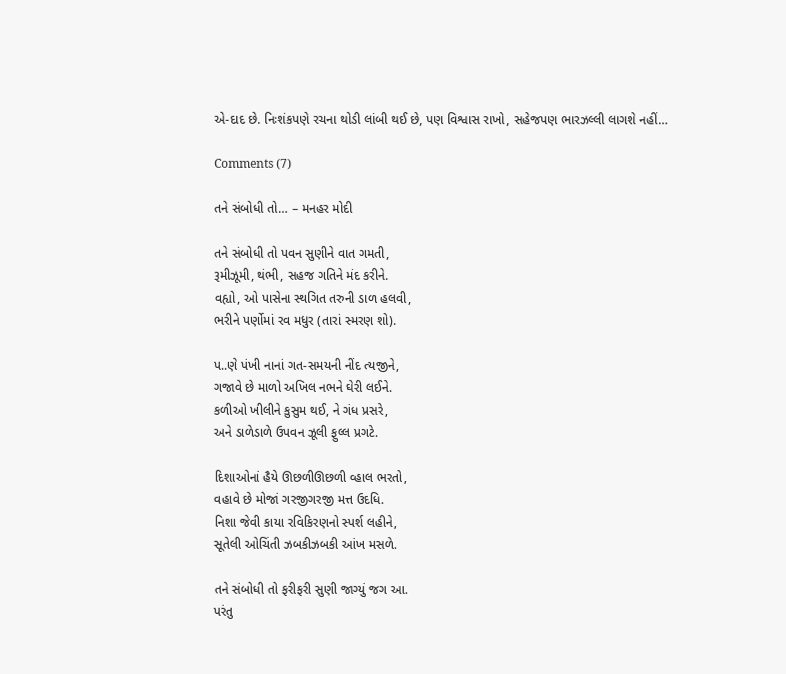એ-દાદ છે. નિઃશંકપણે રચના થોડી લાંબી થઈ છે, પણ વિશ્વાસ રાખો, સહેજપણ ભારઝલ્લી લાગશે નહીં…

Comments (7)

તને સંબોધી તો… – મનહર મોદી

તને સંબોધી તો પવન સુણીને વાત ગમતી,
રૂમીઝૂમી, થંભી, સહજ ગતિને મંદ કરીને.
વહ્યો, ઓ પાસેના સ્થગિત તરુની ડાળ હલવી,
ભરીને પર્ણોમાં રવ મધુર (તારાં સ્મરણ શો).

પ..ણે પંખી નાનાં ગત-સમયની નીંદ ત્યજીને,
ગજાવે છે માળો અખિલ નભને ઘેરી લઈને.
કળીઓ ખીલીને કુસુમ થઈ, ને ગંધ પ્રસરે,
અને ડાળેડાળે ઉપવન ઝૂલી ફુલ્લ પ્રગટે.

દિશાઓનાં હૈયે ઊછળીઊછળી વ્હાલ ભરતો,
વહાવે છે મોજાં ગરજીગરજી મત્ત ઉદધિ.
નિશા જેવી કાયા રવિકિરણનો સ્પર્શ લહીને,
સૂતેલી ઓચિંતી ઝબકીઝબકી આંખ મસળે.

તને સંબોધી તો ફરીફરી સુણી જાગ્યું જગ આ.
પરંતુ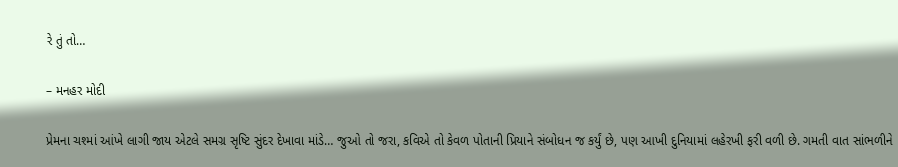રે તું તો…

– મનહર મોદી

પ્રેમના ચશ્માં આંખે લાગી જાય એટલે સમગ્ર સૃષ્ટિ સુંદર દેખાવા માંડે… જુઓ તો જરા, કવિએ તો કેવળ પોતાની પ્રિયાને સંબોધન જ કર્યું છે, પણ આખી દુનિયામાં લહેરખી ફરી વળી છે. ગમતી વાત સાંભળીને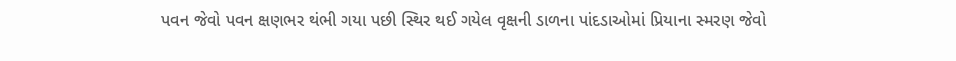પવન જેવો પવન ક્ષણભર થંભી ગયા પછી સ્થિર થઈ ગયેલ વૃક્ષની ડાળના પાંદડાઓમાં પ્રિયાના સ્મરણ જેવો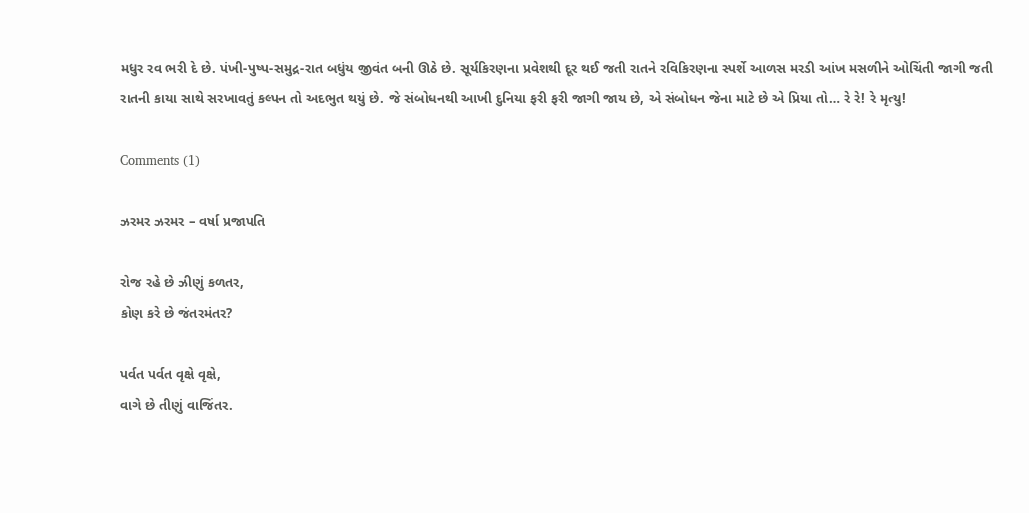મધુર રવ ભરી દે છે. પંખી-પુષ્પ-સમુદ્ર-રાત બધુંય જીવંત બની ઊઠે છે. સૂર્યકિરણના પ્રવેશથી દૂર થઈ જતી રાતને રવિકિરણના સ્પર્શે આળસ મરડી આંખ મસળીને ઓચિંતી જાગી જતી રાતની કાયા સાથે સરખાવતું કલ્પન તો અદભુત થયું છે. જે સંબોધનથી આખી દુનિયા ફરી ફરી જાગી જાય છે, એ સંબોધન જેના માટે છે એ પ્રિયા તો… રે રે! રે મૃત્યુ!

Comments (1)

ઝરમર ઝરમર – વર્ષા પ્રજાપતિ

રોજ રહે છે ઝીણું કળતર,
કોણ કરે છે જંતરમંતર?

પર્વત પર્વત વૃક્ષે વૃક્ષે,
વાગે છે તીણું વાજિંતર.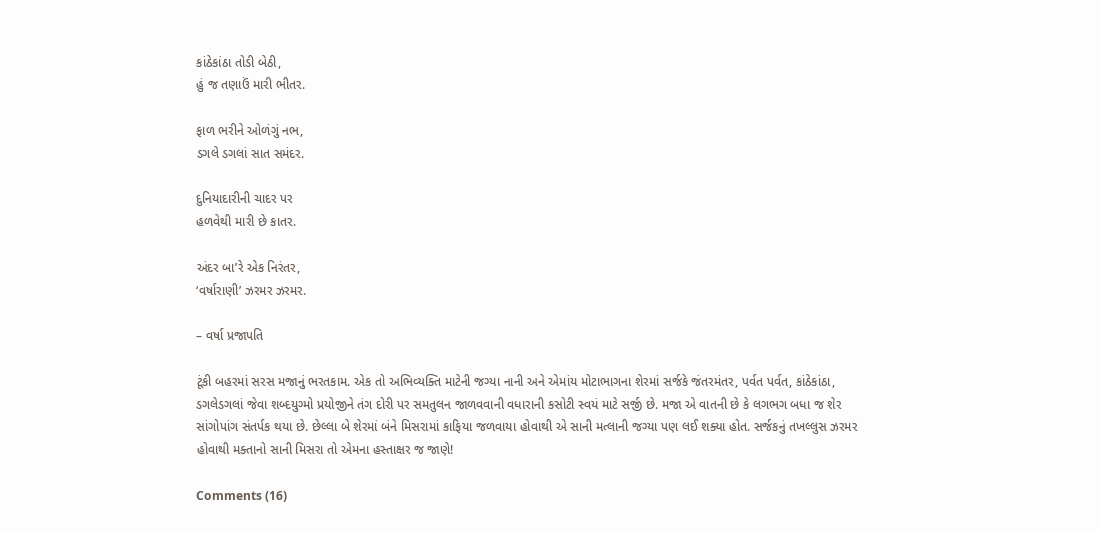કાંઠેકાંઠા તોડી બેઠી,
હું જ તણાઉં મારી ભીતર.

ફાળ ભરીને ઓળંગું નભ,
ડગલે ડગલાં સાત સમંદર.

દુનિયાદારીની ચાદર પર
હળવેથી મારી છે કાતર.

અંદર બા’રે એક નિરંતર,
‘વર્ષારાણી’ ઝરમર ઝરમર.

– વર્ષા પ્રજાપતિ

ટૂંકી બહરમાં સરસ મજાનું ભરતકામ. એક તો અભિવ્યક્તિ માટેની જગ્યા નાની અને એમાંય મોટાભાગના શેરમાં સર્જકે જંતરમંતર, પર્વત પર્વત, કાંઠેકાંઠા, ડગલેડગલાં જેવા શબ્દયુગ્મો પ્રયોજીને તંગ દોરી પર સમતુલન જાળવવાની વધારાની કસોટી સ્વયં માટે સર્જી છે. મજા એ વાતની છે કે લગભગ બધા જ શેર સાંગોપાંગ સંતર્પક થયા છે. છેલ્લા બે શેરમાં બંને મિસરામાં કાફિયા જળવાયા હોવાથી એ સાની મત્લાની જગ્યા પણ લઈ શક્યા હોત. સર્જકનું તખલ્લુસ ઝરમર હોવાથી મક્તાનો સાની મિસરા તો એમના હસ્તાક્ષર જ જાણે!

Comments (16)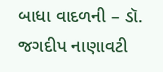બાધા વાદળની – ડૉ. જગદીપ નાણાવટી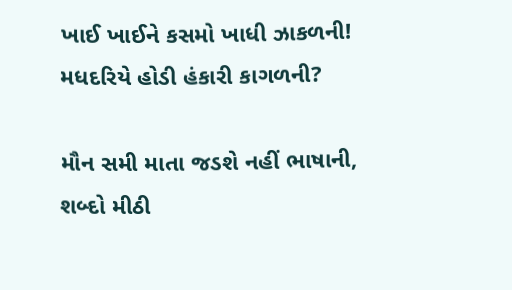ખાઈ ખાઈને કસમો ખાધી ઝાકળની!
મધદરિયે હોડી હંકારી કાગળની?

મૌન સમી માતા જડશે નહીં ભાષાની,
શબ્દો મીઠી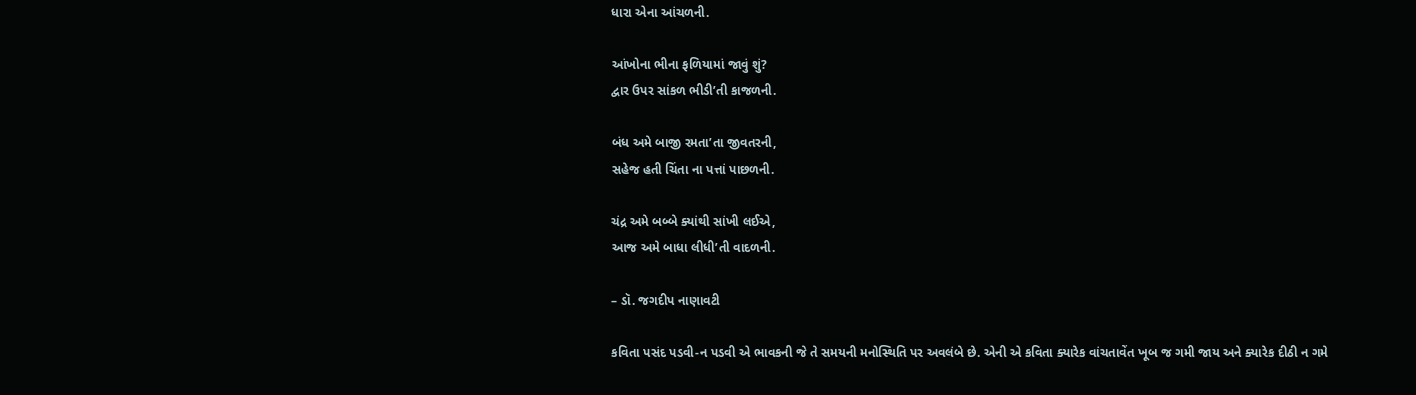ધારા એના આંચળની.

આંખોના ભીના ફળિયામાં જાવું શું?
દ્વાર ઉપર સાંકળ ભીડી’તી કાજળની.

બંધ અમે બાજી રમતા’તા જીવતરની,
સહેજ હતી ચિંતા ના પત્તાં પાછળની.

ચંદ્ર અમે બબ્બે ક્યાંથી સાંખી લઈએ,
આજ અમે બાધા લીધી’તી વાદળની.

– ડૉ. જગદીપ નાણાવટી

કવિતા પસંદ પડવી-ન પડવી એ ભાવકની જે તે સમયની મનોસ્થિતિ પર અવલંબે છે. એની એ કવિતા ક્યારેક વાંચતાવેંત ખૂબ જ ગમી જાય અને ક્યારેક દીઠી ન ગમે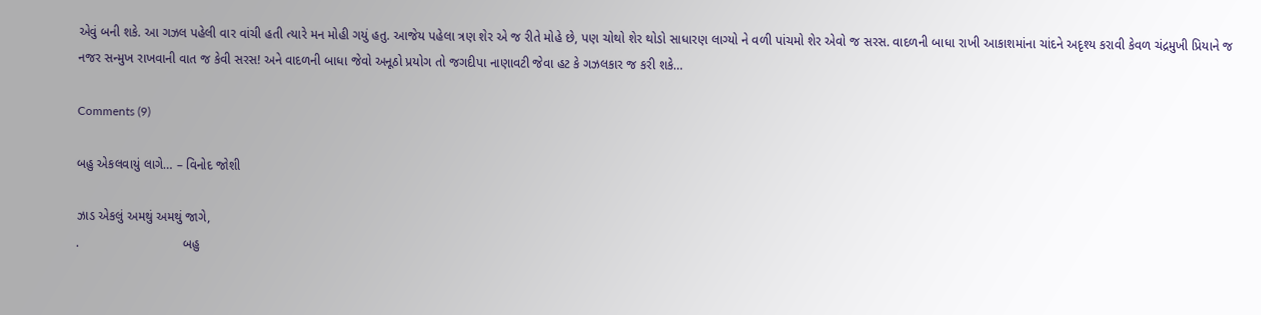એવું બની શકે. આ ગઝલ પહેલી વાર વાંચી હતી ત્યારે મન મોહી ગયું હતુ. આજેય પહેલા ત્રણ શેર એ જ રીતે મોહે છે, પણ ચોથો શેર થોડો સાધારણ લાગ્યો ને વળી પાંચમો શેર એવો જ સરસ. વાદળની બાધા રાખી આકાશમાંના ચાંદને અદૃશ્ય કરાવી કેવળ ચંદ્રમુખી પ્રિયાને જ નજર સન્મુખ રાખવાની વાત જ કેવી સરસ! અને વાદળની બાધા જેવો અનૂઠો પ્રયોગ તો જગદીપા નાણાવટી જેવા હટ કે ગઝલકાર જ કરી શકે…

Comments (9)

બહુ એકલવાયું લાગે… – વિનોદ જોશી

ઝાડ એકલું અમથું અમથું જાગે,
.                             બહુ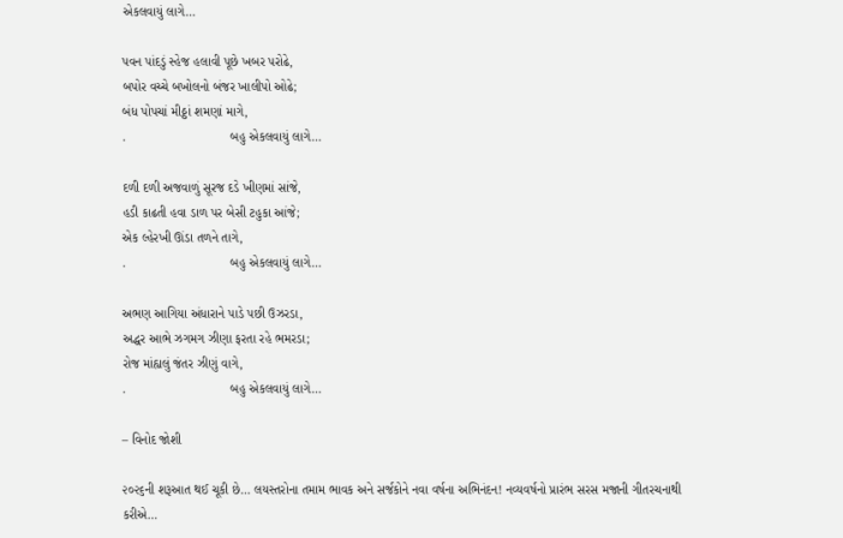એકલવાયું લાગે…

પવન પાંદડું સ્હેજ હલાવી પૂછે ખબર પરોઢે,
બપોર વચ્ચે બખોલનો બંજર ખાલીપો ઓઢે;
બંધ પોપચાં મીઠ્ઠાં શમણાં માગે,
.                             બહુ એકલવાયું લાગે…

દળી દળી અજવાળું સૂરજ દડે ખીણમાં સાંજે,
હડી કાઢતી હવા ડાળ પર બેસી ટહુકા આંજે;
એક લ્હેરખી ઊંડા તળને તાગે,
.                             બહુ એકલવાયું લાગે…

અભણ આગિયા અંધારાને પાડે પછી ઉઝરડા,
અદ્ધર આભે ઝગમગ ઝીણા ફરતા રહે ભમરડા;
રોજ માંહ્યલું જંતર ઝીણું વાગે,
.                             બહુ એકલવાયું લાગે…

– વિનોદ જોશી

૨૦૨૬ની શરૂઆત થઈ ચૂકી છે… લયસ્તરોના તમામ ભાવક અને સર્જકોને નવા વર્ષના અભિનંદન! નવ્યવર્ષનો પ્રારંભ સરસ મજાની ગીતરચનાથી કરીએ…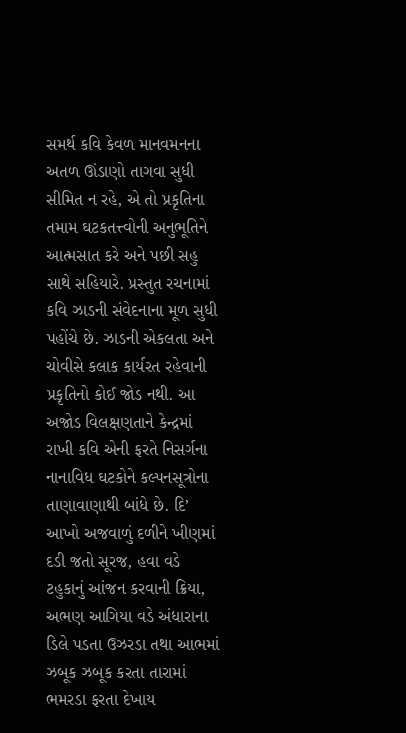સમર્થ કવિ કેવળ માનવમનના અતળ ઊંડાણો તાગવા સુધી સીમિત ન રહે, એ તો પ્રકૃતિના તમામ ઘટકતત્ત્વોની અનુભૂતિને આત્મસાત કરે અને પછી સહુ સાથે સહિયારે. પ્રસ્તુત રચનામાં કવિ ઝાડની સંવેદનાના મૂળ સુધી પહોંચે છે. ઝાડની એકલતા અને ચોવીસે કલાક કાર્યરત રહેવાની પ્રકૃતિનો કોઈ જોડ નથી. આ અજોડ વિલક્ષણતાને કેન્દ્રમાં રાખી કવિ એની ફરતે નિસર્ગના નાનાવિધ ઘટકોને કલ્પનસૂત્રોના તાણાવાણાથી બાંધે છે. દિ’ આખો અજવાળું દળીને ખીણમાં દડી જતો સૂરજ, હવા વડે ટહુકાનું આંજન કરવાની ક્રિયા, અભણ આગિયા વડે અંધારાના ડિલે પડતા ઉઝરડા તથા આભમાં ઝબૂક ઝબૂક કરતા તારામાં ભમરડા ફરતા દેખાય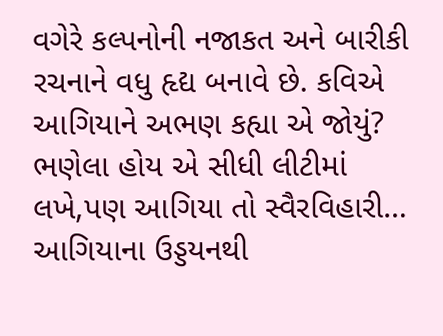વગેરે કલ્પનોની નજાકત અને બારીકી રચનાને વધુ હૃદ્ય બનાવે છે. કવિએ આગિયાને અભણ કહ્યા એ જોયું? ભણેલા હોય એ સીધી લીટીમાં લખે,પણ આગિયા તો સ્વૈરવિહારી… આગિયાના ઉડ્ડયનથી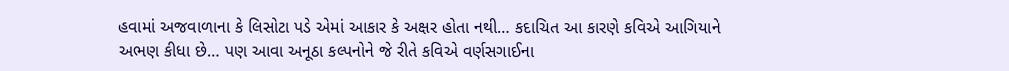હવામાં અજવાળાના કે લિસોટા પડે એમાં આકાર કે અક્ષર હોતા નથી… કદાચિત આ કારણે કવિએ આગિયાને અભણ કીધા છે… પણ આવા અનૂઠા કલ્પનોને જે રીતે કવિએ વર્ણસગાઈના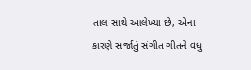તાલ સાથે આલેખ્યા છે, એના કારણે સર્જાતું સંગીત ગીતને વધુ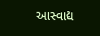આસ્વાદ્ય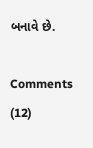બનાવે છે.

Comments (12)